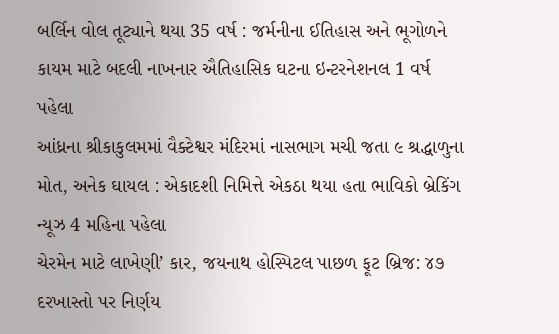બર્લિન વોલ તૂટ્યાને થયા 35 વર્ષ : જર્મનીના ઈતિહાસ અને ભૂગોળને કાયમ માટે બદલી નાખનાર ઐતિહાસિક ઘટના ઇન્ટરનેશનલ 1 વર્ષ પહેલા
આંધ્રના શ્રીકાકુલમમાં વૈક્ટેશ્વર મંદિરમાં નાસભાગ મચી જતા ૯ શ્રદ્ધાળુના મોત, અનેક ઘાયલ : એકાદશી નિમિત્તે એકઠા થયા હતા ભાવિકો બ્રેકિંગ ન્યૂઝ 4 મહિના પહેલા
ચેરમેન માટે લાખેણી’ કાર, જયનાથ હોસ્પિટલ પાછળ ફૂટ બ્રિજ: ૪૭ દરખાસ્તો પર નિર્ણય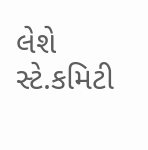લેશે સ્ટે.કમિટી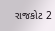રાજકોટ 2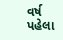વર્ષ પહેલા